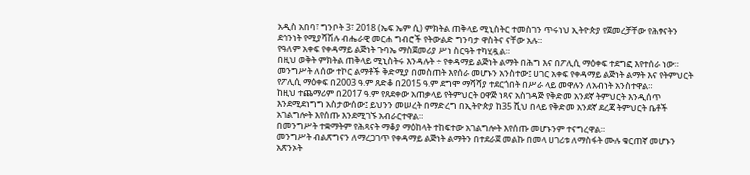አዲስ አበባ፣ ግንቦት 3፣ 2018 (ኤፍ ኤም ሲ) ምክትል ጠቅላይ ሚኒስትር ተመስገን ጥሩነህ ኢትዮጵያ የጀመረቻቸው የሕፃናትን ደኅንነት የሚያሻሽሉ ብሔራዊ መርሐ ግብሮች የትውልድ ግንባታ ዋስትና ናቸው አሉ።
የዓለም አቀፍ የቀዳማይ ልጅነት ጉባኤ ማስጀመሪያ ሥነ ስርዓት ተካሂዷል።
በዚህ ወቅት ምክትል ጠቅላይ ሚኒስትሩ እንዳሉት ÷ የቀዳማይ ልጅነት ልማት በሕግ እና በፖሊሲ ማዕቀፍ ተደግፎ እየተሰራ ነው።
መንግሥት ለሰው ተኮር ልማቶች ቅድሚያ በመስጠት እየሰራ መሆኑን አንስተው፤ ሀገር አቀፍ የቀዳማይ ልጅነት ልማት እና የትምህርት የፖሊሲ ማዕቀፍ በ2003 ዓ.ም ጸድቆ በ2015 ዓ.ም ደግሞ ማሻሻያ ተደርጎበት በሥራ ላይ መዋሉን ለአብነት አንስተዋል።
ከዚህ ተጨማሪም በ2017 ዓ.ም የጸደቀው አጠቃላይ የትምህርት ዐዋጅ ነጻና አስገዳጅ የቅድመ አንደኛ ትምህርት እንዲሰጥ እንደሚደነግግ አስታውሰው፤ ይህንን መሠረት በማድረግ በኢትዮጵያ ከ35 ሺህ በላይ የቅድመ አንደኛ ደረጃ ትምህርት ቤቶች አገልግሎት እየሰጡ እንደሚገኙ አብራርተዋል።
በመንግሥት ተቋማትም የሕጻናት ማቆያ ማዕከላት ተከፍተው አገልግሎት እየሰጡ መሆኑንም ተናግረዋል።
መንግሥት ብልጽግናን ለማረጋገጥ የቀዳማይ ልጅነት ልማትን በተደራጀ መልኩ በመላ ሀገሪቱ ለማስፋት ሙሉ ቁርጠኛ መሆኑን አጽንኦት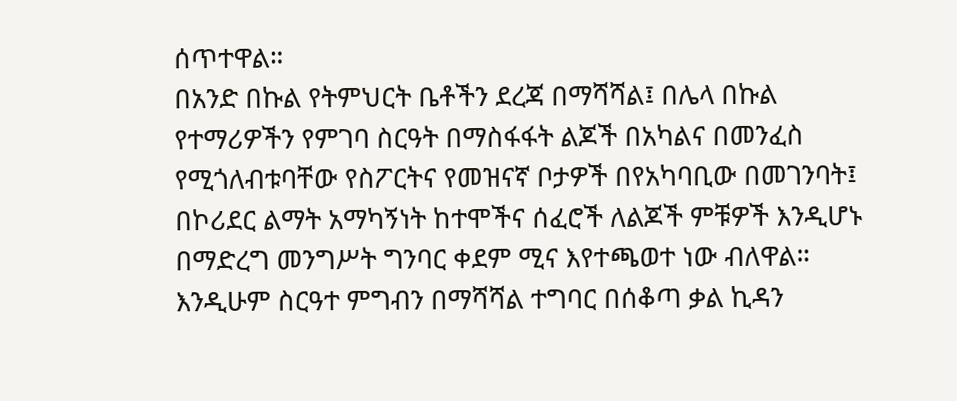ሰጥተዋል።
በአንድ በኩል የትምህርት ቤቶችን ደረጃ በማሻሻል፤ በሌላ በኩል የተማሪዎችን የምገባ ስርዓት በማስፋፋት ልጆች በአካልና በመንፈስ የሚጎለብቱባቸው የስፖርትና የመዝናኛ ቦታዎች በየአካባቢው በመገንባት፤ በኮሪደር ልማት አማካኝነት ከተሞችና ሰፈሮች ለልጆች ምቹዎች እንዲሆኑ በማድረግ መንግሥት ግንባር ቀደም ሚና እየተጫወተ ነው ብለዋል።
እንዲሁም ስርዓተ ምግብን በማሻሻል ተግባር በሰቆጣ ቃል ኪዳን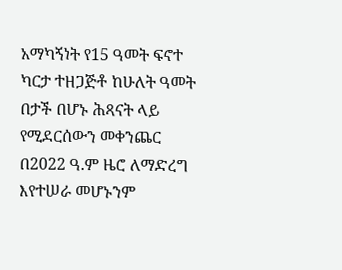አማካኝነት የ15 ዓመት ፍኖተ ካርታ ተዘጋጅቶ ከሁለት ዓመት በታች በሆኑ ሕጻናት ላይ የሚደርሰውን መቀንጨር በ2022 ዓ.ም ዜሮ ለማድረግ እየተሠራ መሆኑንም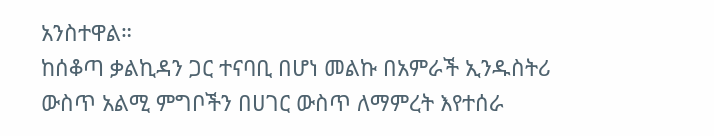አንስተዋል።
ከሰቆጣ ቃልኪዳን ጋር ተናባቢ በሆነ መልኩ በአምራች ኢንዱስትሪ ውስጥ አልሚ ምግቦችን በሀገር ውስጥ ለማምረት እየተሰራ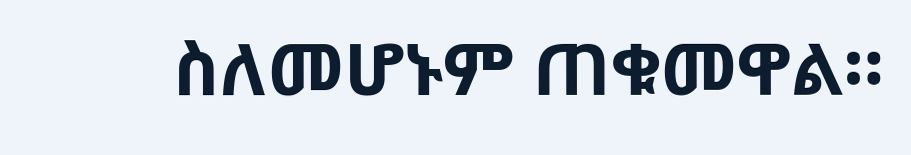ስለመሆኑም ጠቁመዋል።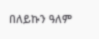በለይኩን ዓለም